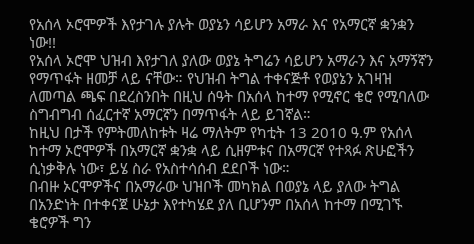የአሰላ ኦሮሞዎች እየታገሉ ያሉት ወያኔን ሳይሆን አማራ እና የአማርኛ ቋንቋን ነው!!
የአሰላ ኦሮሞ ህዝብ እየታገለ ያለው ወያኔ ትግሬን ሳይሆን አማራን እና አማኝኛን የማጥፋት ዘመቻ ላይ ናቸው። የህዝብ ትግል ተቀናጅቶ የወያኔን አገዛዝ ለመጣል ጫፍ በደረስንበት በዚህ ሰዓት በአሰላ ከተማ የሚኖር ቄሮ የሚባለው ስግብግብ ሰፈርተኛ አማርኛን በማጥፋት ላይ ይገኛል።
ከዚህ በታች የምትመለከቱት ዛሬ ማለትም የካቲት 13 2010 ዓ.ም የአሰላ ከተማ ኦሮሞዎች በአማርኛ ቋንቋ ላይ ሲዘምቱና በአማርኛ የተጻፉ ጽሁፎችን ሲነቃቅሉ ነው፣ ይሄ ስራ የአስተሳሰብ ደደቦች ነው።
በብዙ ኦርሞዎችና በአማራው ህዝቦች መካክል በወያኔ ላይ ያለው ትግል በአንድነት በተቀናጀ ሁኔታ እየተካሄደ ያለ ቢሆንም በአሰላ ከተማ በሚገኙ ቄሮዎች ግን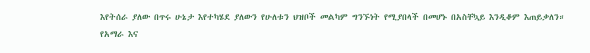እየትሰራ ያለው በጥሩ ሁኔታ እየተካሄደ ያለውን የሁለቱን ህዝቦች መልካም ግንኙነት የሚያበላች በመሆኑ በአስቸኳይ እንዲቆም እጠይቃለን።
የአማራ እና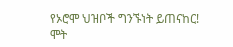የኦሮሞ ህዝቦች ግንኙነት ይጠናከር!
ሞት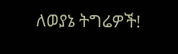ለወያኔ ትግሬዎች!